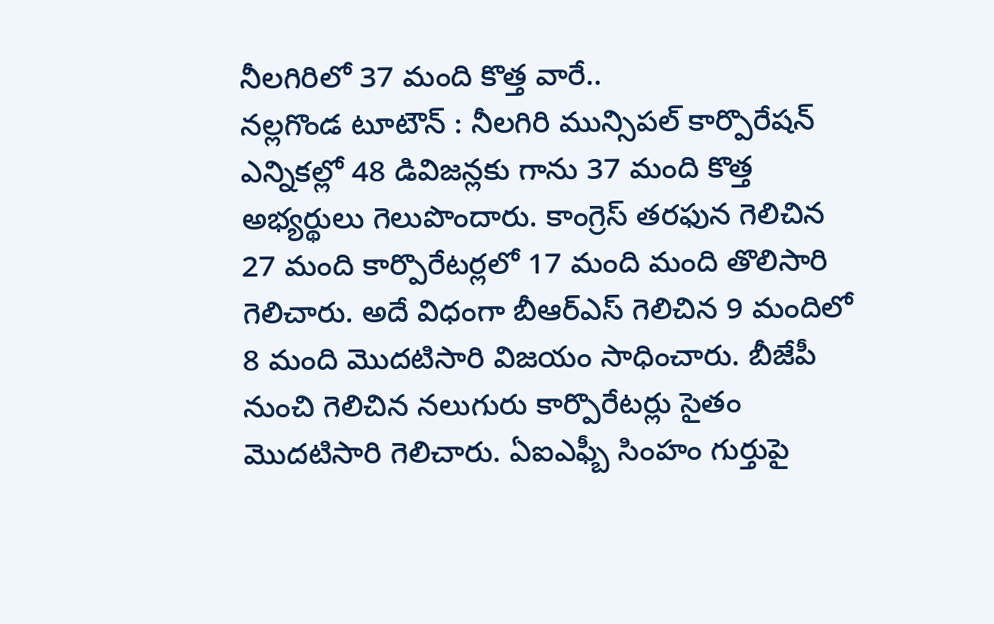నీలగిరిలో 37 మంది కొత్త వారే..
నల్లగొండ టూటౌన్ : నీలగిరి మున్సిపల్ కార్పొరేషన్ ఎన్నికల్లో 48 డివిజన్లకు గాను 37 మంది కొత్త అభ్యర్థులు గెలుపొందారు. కాంగ్రెస్ తరఫున గెలిచిన 27 మంది కార్పొరేటర్లలో 17 మంది మంది తొలిసారి గెలిచారు. అదే విధంగా బీఆర్ఎస్ గెలిచిన 9 మందిలో 8 మంది మొదటిసారి విజయం సాధించారు. బీజేపీ నుంచి గెలిచిన నలుగురు కార్పొరేటర్లు సైతం మొదటిసారి గెలిచారు. ఏఐఎఫ్బీ సింహం గుర్తుపై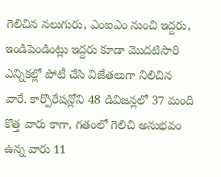గెలిచిన నలుగురు, ఎంఐఎం నుంచి ఇద్దరు, ఇండిపెండింట్లు ఇద్దరు కూడా మొదటిసారి ఎన్నికల్లో పోటీ చేసి విజేతలుగా నిలిచిన వారే. కార్పొరేషన్లోని 48 డివిజన్లలో 37 మంది కొత్త వారు కాగా, గతంలో గెలిచి అనుభవం ఉన్న వారు 11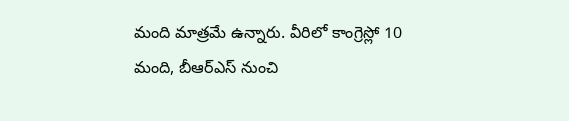మంది మాత్రమే ఉన్నారు. వీరిలో కాంగ్రెస్లో 10 మంది, బీఆర్ఎస్ నుంచి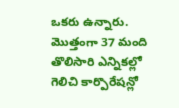ఒకరు ఉన్నారు. మొత్తంగా 37 మంది తొలిసారి ఎన్నికల్లో గెలిచి కార్పొరేషన్లో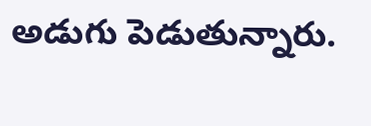అడుగు పెడుతున్నారు.